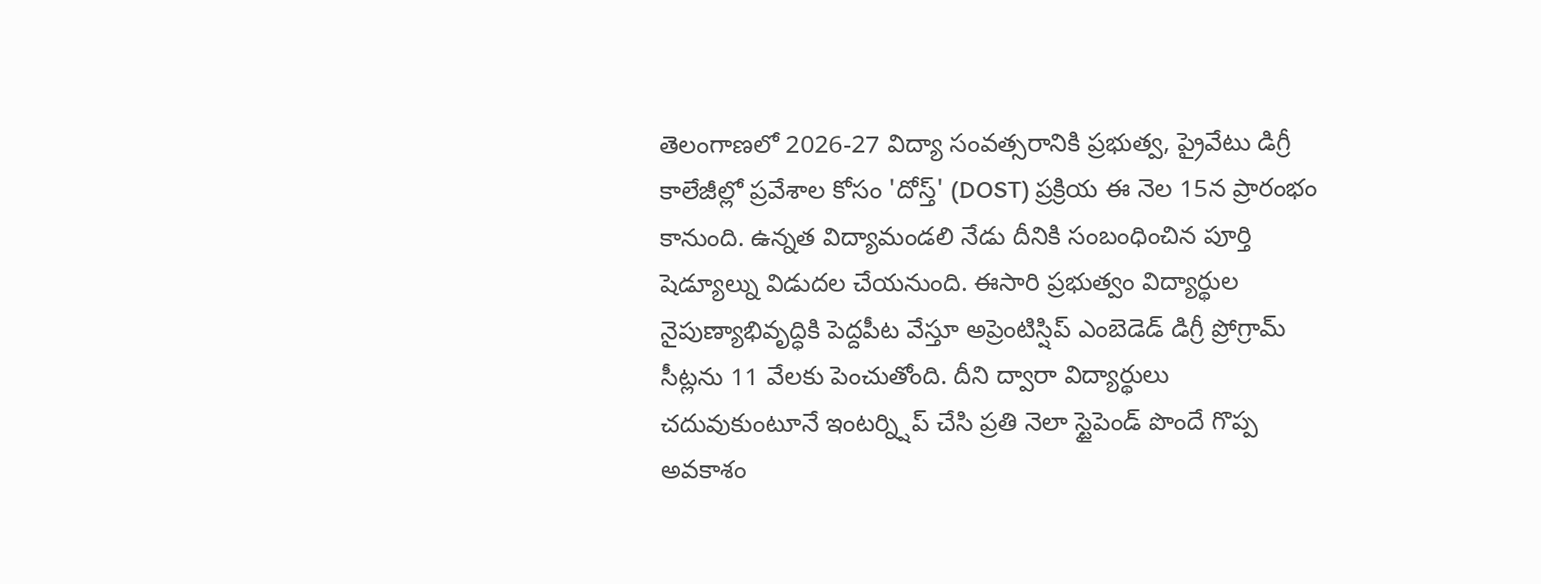తెలంగాణలో 2026-27 విద్యా సంవత్సరానికి ప్రభుత్వ, ప్రైవేటు డిగ్రీ కాలేజీల్లో ప్రవేశాల కోసం 'దోస్త్' (DOST) ప్రక్రియ ఈ నెల 15న ప్రారంభం కానుంది. ఉన్నత విద్యామండలి నేడు దీనికి సంబంధించిన పూర్తి షెడ్యూల్ను విడుదల చేయనుంది. ఈసారి ప్రభుత్వం విద్యార్థుల నైపుణ్యాభివృద్ధికి పెద్దపీట వేస్తూ అప్రెంటిస్షిప్ ఎంబెడెడ్ డిగ్రీ ప్రోగ్రామ్ సీట్లను 11 వేలకు పెంచుతోంది. దీని ద్వారా విద్యార్థులు చదువుకుంటూనే ఇంటర్న్షిప్ చేసి ప్రతి నెలా స్టైపెండ్ పొందే గొప్ప అవకాశం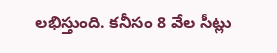లభిస్తుంది. కనీసం 8 వేల సీట్లు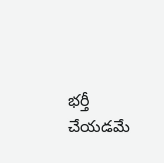భర్తీ చేయడమే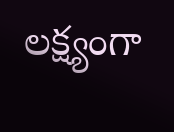లక్ష్యంగా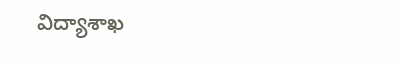విద్యాశాఖ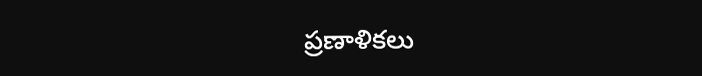ప్రణాళికలు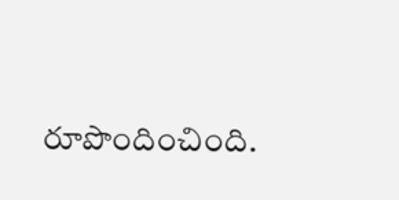రూపొందించింది.